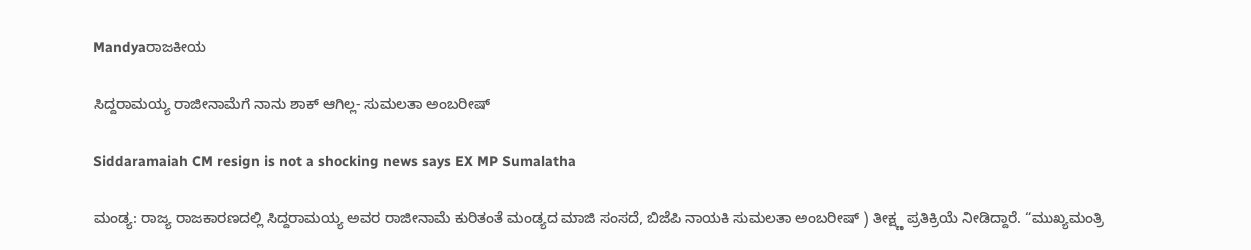Mandyaರಾಜಕೀಯ

ಸಿದ್ದರಾಮಯ್ಯ ರಾಜೀನಾಮೆಗೆ ನಾನು ಶಾಕ್ ಆಗಿಲ್ಲ- ಸುಮಲತಾ ಅಂಬರೀಷ್

Siddaramaiah CM resign is not a shocking news says EX MP Sumalatha

ಮಂಡ್ಯ: ರಾಜ್ಯ ರಾಜಕಾರಣದಲ್ಲಿ ಸಿದ್ದರಾಮಯ್ಯ ಅವರ ರಾಜೀನಾಮೆ ಕುರಿತಂತೆ ಮಂಡ್ಯದ ಮಾಜಿ ಸಂಸದೆ, ಬಿಜೆಪಿ ನಾಯಕಿ ಸುಮಲತಾ ಅಂಬರೀಷ್ ) ತೀಕ್ಷ್ಣ ಪ್ರತಿಕ್ರಿಯೆ ನೀಡಿದ್ದಾರೆ. “ಮುಖ್ಯಮಂತ್ರಿ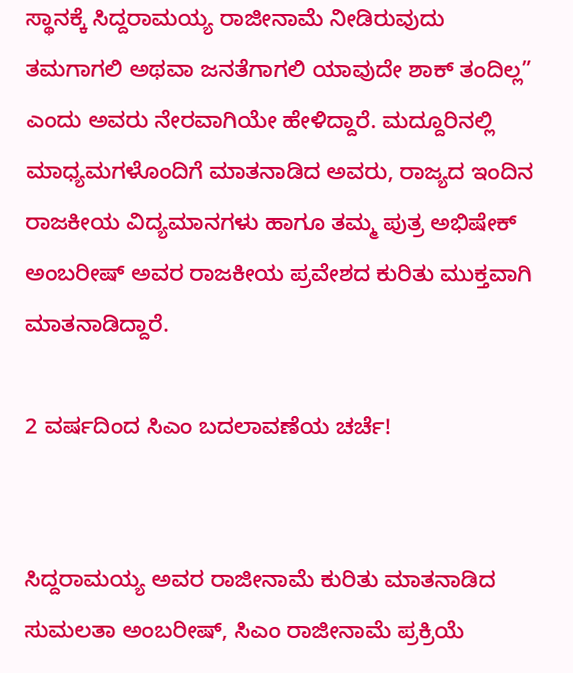ಸ್ಥಾನಕ್ಕೆ ಸಿದ್ದರಾಮಯ್ಯ ರಾಜೀನಾಮೆ ನೀಡಿರುವುದು ತಮಗಾಗಲಿ ಅಥವಾ ಜನತೆಗಾಗಲಿ ಯಾವುದೇ ಶಾಕ್ ತಂದಿಲ್ಲ” ಎಂದು ಅವರು ನೇರವಾಗಿಯೇ ಹೇಳಿದ್ದಾರೆ. ಮದ್ದೂರಿನಲ್ಲಿ ಮಾಧ್ಯಮಗಳೊಂದಿಗೆ ಮಾತನಾಡಿದ ಅವರು, ರಾಜ್ಯದ ಇಂದಿನ ರಾಜಕೀಯ ವಿದ್ಯಮಾನಗಳು ಹಾಗೂ ತಮ್ಮ ಪುತ್ರ ಅಭಿಷೇಕ್ ಅಂಬರೀಷ್ ಅವರ ರಾಜಕೀಯ ಪ್ರವೇಶದ ಕುರಿತು ಮುಕ್ತವಾಗಿ ಮಾತನಾಡಿದ್ದಾರೆ.

2 ವರ್ಷದಿಂದ ಸಿಎಂ ಬದಲಾವಣೆಯ ಚರ್ಚೆ!


ಸಿದ್ದರಾಮಯ್ಯ ಅವರ ರಾಜೀನಾಮೆ ಕುರಿತು ಮಾತನಾಡಿದ ಸುಮಲತಾ ಅಂಬರೀಷ್, ಸಿಎಂ ರಾಜೀನಾಮೆ ಪ್ರಕ್ರಿಯೆ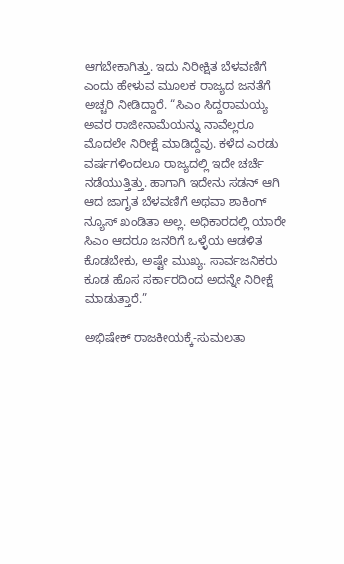ಆಗಬೇಕಾಗಿತ್ತು. ಇದು ನಿರೀಕ್ಷಿತ ಬೆಳವಣಿಗೆ ಎಂದು ಹೇಳುವ ಮೂಲಕ ರಾಜ್ಯದ ಜನತೆಗೆ ಅಚ್ಚರಿ ನೀಡಿದ್ದಾರೆ. “ಸಿಎಂ ಸಿದ್ದರಾಮಯ್ಯ ಅವರ ರಾಜೀನಾಮೆಯನ್ನು ನಾವೆಲ್ಲರೂ ಮೊದಲೇ ನಿರೀಕ್ಷೆ ಮಾಡಿದ್ದೆವು. ಕಳೆದ ಎರಡು ವರ್ಷಗಳಿಂದಲೂ ರಾಜ್ಯದಲ್ಲಿ ಇದೇ ಚರ್ಚೆ ನಡೆಯುತ್ತಿತ್ತು. ಹಾಗಾಗಿ ಇದೇನು ಸಡನ್ ಆಗಿ ಆದ ಜಾಗೃತ ಬೆಳವಣಿಗೆ ಅಥವಾ ಶಾಕಿಂಗ್ ನ್ಯೂಸ್ ಖಂಡಿತಾ ಅಲ್ಲ. ಅಧಿಕಾರದಲ್ಲಿ ಯಾರೇ ಸಿಎಂ ಆದರೂ ಜನರಿಗೆ ಒಳ್ಳೆಯ ಆಡಳಿತ ಕೊಡಬೇಕು, ಅಷ್ಟೇ ಮುಖ್ಯ. ಸಾರ್ವಜನಿಕರು ಕೂಡ ಹೊಸ ಸರ್ಕಾರದಿಂದ ಅದನ್ನೇ ನಿರೀಕ್ಷೆ ಮಾಡುತ್ತಾರೆ.”

ಅಭಿಷೇಕ್ ರಾಜಕೀಯಕ್ಕೆ-ಸುಮಲತಾ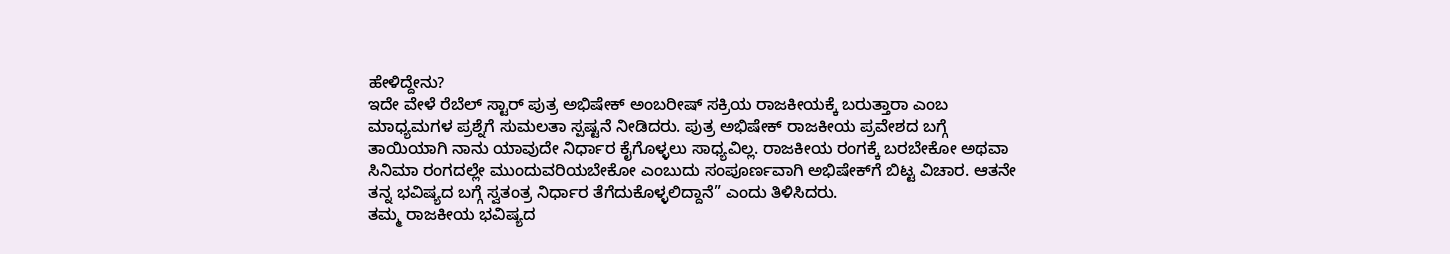ಹೇಳಿದ್ದೇನು?
ಇದೇ ವೇಳೆ ರೆಬೆಲ್ ಸ್ಟಾರ್ ಪುತ್ರ ಅಭಿಷೇಕ್ ಅಂಬರೀಷ್ ಸಕ್ರಿಯ ರಾಜಕೀಯಕ್ಕೆ ಬರುತ್ತಾರಾ ಎಂಬ ಮಾಧ್ಯಮಗಳ ಪ್ರಶ್ನೆಗೆ ಸುಮಲತಾ ಸ್ಪಷ್ಟನೆ ನೀಡಿದರು. ಪುತ್ರ ಅಭಿಷೇಕ್ ರಾಜಕೀಯ ಪ್ರವೇಶದ ಬಗ್ಗೆ ತಾಯಿಯಾಗಿ ನಾನು ಯಾವುದೇ ನಿರ್ಧಾರ ಕೈಗೊಳ್ಳಲು ಸಾಧ್ಯವಿಲ್ಲ. ರಾಜಕೀಯ ರಂಗಕ್ಕೆ ಬರಬೇಕೋ ಅಥವಾ ಸಿನಿಮಾ ರಂಗದಲ್ಲೇ ಮುಂದುವರಿಯಬೇಕೋ ಎಂಬುದು ಸಂಪೂರ್ಣವಾಗಿ ಅಭಿಷೇಕ್‌ಗೆ ಬಿಟ್ಟ ವಿಚಾರ. ಆತನೇ ತನ್ನ ಭವಿಷ್ಯದ ಬಗ್ಗೆ ಸ್ವತಂತ್ರ ನಿರ್ಧಾರ ತೆಗೆದುಕೊಳ್ಳಲಿದ್ದಾನೆ” ಎಂದು ತಿಳಿಸಿದರು.
ತಮ್ಮ ರಾಜಕೀಯ ಭವಿಷ್ಯದ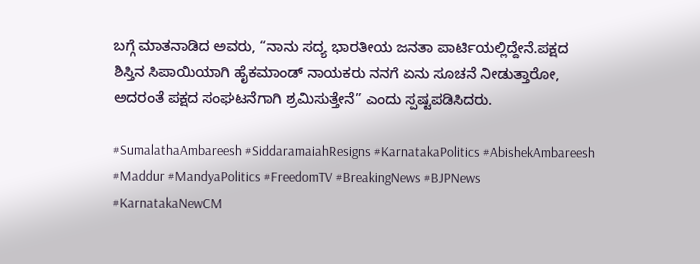ಬಗ್ಗೆ ಮಾತನಾಡಿದ ಅವರು, “ನಾನು ಸದ್ಯ ಭಾರತೀಯ ಜನತಾ ಪಾರ್ಟಿಯಲ್ಲಿದ್ದೇನೆ.ಪಕ್ಷದ ಶಿಸ್ತಿನ ಸಿಪಾಯಿಯಾಗಿ ಹೈಕಮಾಂಡ್ ನಾಯಕರು ನನಗೆ ಏನು ಸೂಚನೆ ನೀಡುತ್ತಾರೋ, ಅದರಂತೆ ಪಕ್ಷದ ಸಂಘಟನೆಗಾಗಿ ಶ್ರಮಿಸುತ್ತೇನೆ” ಎಂದು ಸ್ಪಷ್ಟಪಡಿಸಿದರು.

#SumalathaAmbareesh #SiddaramaiahResigns #KarnatakaPolitics #AbishekAmbareesh #Maddur #MandyaPolitics #FreedomTV #BreakingNews #BJPNews #KarnatakaNewCM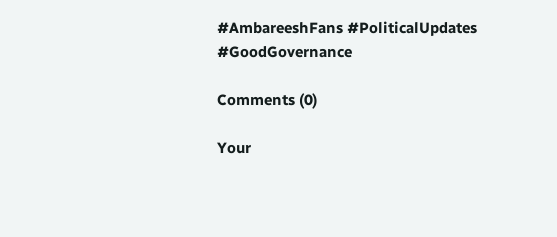#AmbareeshFans #PoliticalUpdates #GoodGovernance

Comments (0)

Your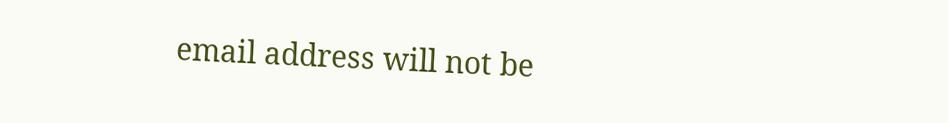email address will not be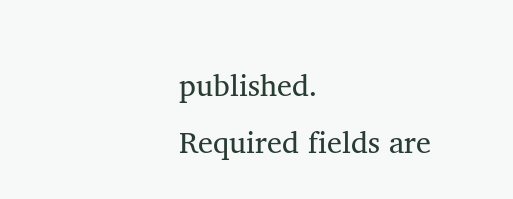published. Required fields are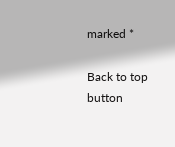marked *

Back to top button